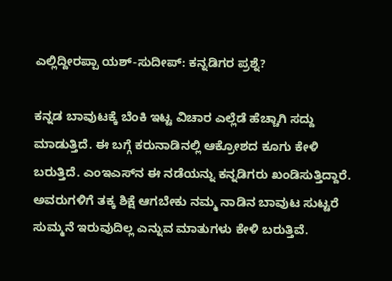ಎಲ್ಲಿದ್ದೀರಪ್ಪಾ ಯಶ್-ಸುದೀಪ್: ಕನ್ನಡಿಗರ ಪ್ರಶ್ನೆ?

ಕನ್ನಡ ಬಾವುಟಕ್ಕೆ ಬೆಂಕಿ ಇಟ್ಟ ವಿಚಾರ ಎಲ್ಲೆಡೆ ಹೆಚ್ಚಾಗಿ ಸದ್ದು ಮಾಡುತ್ತಿದೆ. ಈ ಬಗ್ಗೆ ಕರುನಾಡಿನಲ್ಲಿ ಆಕ್ರೋಶದ ಕೂಗು ಕೇಳಿ ಬರುತ್ತಿದೆ. ಎಂಇಎಸ್‌ನ ಈ ನಡೆಯನ್ನು ಕನ್ನಡಿಗರು ಖಂಡಿಸುತ್ತಿದ್ದಾರೆ. ಅವರುಗಳಿಗೆ ತಕ್ಕ ಶಿಕ್ಷೆ ಆಗಬೇಕು ನಮ್ಮ ನಾಡಿನ ಬಾವುಟ ಸುಟ್ಟರೆ ಸುಮ್ಮನೆ ಇರುವುದಿಲ್ಲ ಎನ್ನುವ ಮಾತುಗಳು ಕೇಳಿ ಬರುತ್ತಿವೆ.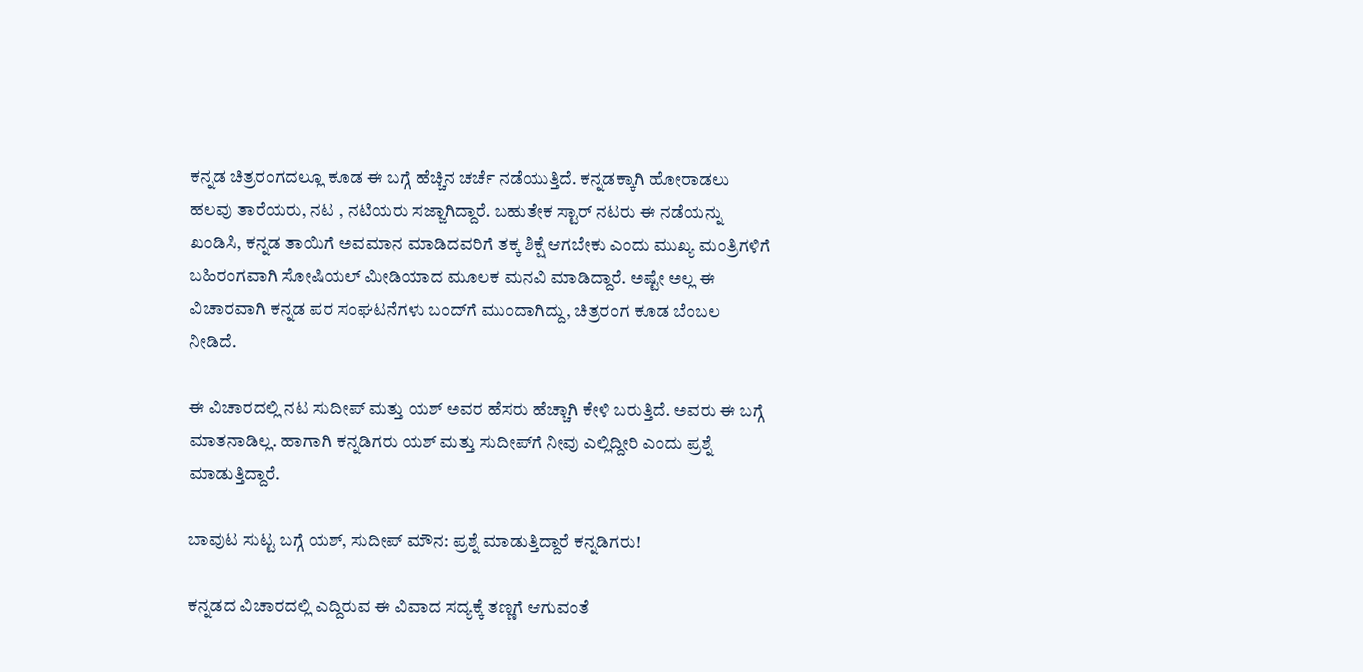ಕನ್ನಡ ಚಿತ್ರರಂಗದಲ್ಲೂ ಕೂಡ ಈ ಬಗ್ಗೆ ಹೆಚ್ಚಿನ ಚರ್ಚೆ ನಡೆಯುತ್ತಿದೆ. ಕನ್ನಡಕ್ಕಾಗಿ ಹೋರಾಡಲು ಹಲವು ತಾರೆಯರು, ನಟ , ನಟಿಯರು ಸಜ್ಜಾಗಿದ್ದಾರೆ. ಬಹುತೇಕ ಸ್ಟಾರ್‌ ನಟರು ಈ ನಡೆಯನ್ನು ಖಂಡಿಸಿ, ಕನ್ನಡ ತಾಯಿಗೆ ಅವಮಾನ ಮಾಡಿದವರಿಗೆ ತಕ್ಕ ಶಿಕ್ಷೆ ಆಗಬೇಕು ಎಂದು ಮುಖ್ಯ ಮಂತ್ರಿಗಳಿಗೆ ಬಹಿರಂಗವಾಗಿ ಸೋಷಿಯಲ್‌ ಮೀಡಿಯಾದ ಮೂಲಕ ಮನವಿ ಮಾಡಿದ್ದಾರೆ. ಅಷ್ಟೇ ಅಲ್ಲ ಈ ವಿಚಾರವಾಗಿ ಕನ್ನಡ ಪರ ಸಂಘಟನೆಗಳು ಬಂದ್‌ಗೆ ಮುಂದಾಗಿದ್ದು, ಚಿತ್ರರಂಗ ಕೂಡ ಬೆಂಬಲ ನೀಡಿದೆ.

ಈ ವಿಚಾರದಲ್ಲಿ ನಟ ಸುದೀಪ್ ಮತ್ತು ಯಶ್‌ ಅವರ ಹೆಸರು ಹೆಚ್ಚಾಗಿ ಕೇಳಿ ಬರುತ್ತಿದೆ. ಅವರು ಈ ಬಗ್ಗೆ ಮಾತನಾಡಿಲ್ಲ. ಹಾಗಾಗಿ ಕನ್ನಡಿಗರು ಯಶ್‌ ಮತ್ತು ಸುದೀಪ್‌ಗೆ ನೀವು ಎಲ್ಲಿದ್ದೀರಿ ಎಂದು ಪ್ರಶ್ನೆ ಮಾಡುತ್ತಿದ್ದಾರೆ.

ಬಾವುಟ ಸುಟ್ಟ ಬಗ್ಗೆ ಯಶ್, ಸುದೀಪ್ ಮೌನ: ಪ್ರಶ್ನೆ ಮಾಡುತ್ತಿದ್ದಾರೆ ಕನ್ನಡಿಗರು!

ಕನ್ನಡದ ವಿಚಾರದಲ್ಲಿ ಎದ್ದಿರುವ ಈ ವಿವಾದ ಸದ್ಯಕ್ಕೆ ತಣ್ಣಗೆ ಆಗುವಂತೆ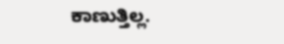ಕಾಣುತ್ತಿಲ್ಲ.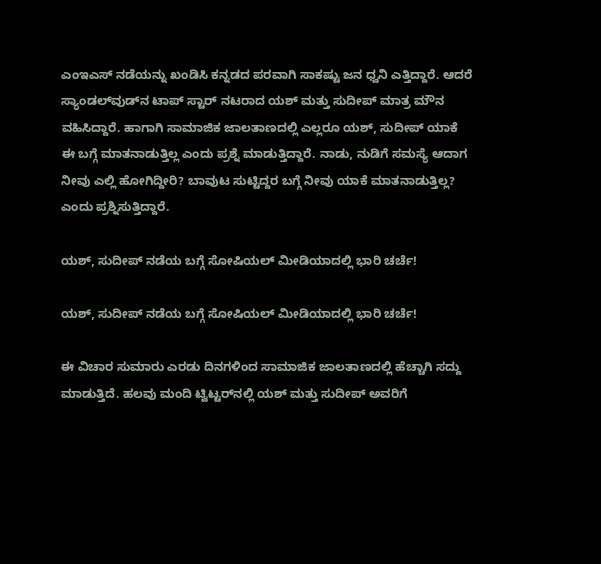ಎಂಇಎಸ್‌ ನಡೆಯನ್ನು ಖಂಡಿಸಿ ಕನ್ನಡದ ಪರವಾಗಿ ಸಾಕಷ್ಟು ಜನ ಧ್ವನಿ ಎತ್ತಿದ್ದಾರೆ. ಆದರೆ ಸ್ಯಾಂಡಲ್‌ವುಡ್‌ನ ಟಾಪ್‌ ಸ್ಟಾರ್‌ ನಟರಾದ ಯಶ್‌ ಮತ್ತು ಸುದೀಪ್‌ ಮಾತ್ರ ಮೌನ ವಹಿಸಿದ್ದಾರೆ. ಹಾಗಾಗಿ ಸಾಮಾಜಿಕ ಜಾಲತಾಣದಲ್ಲಿ ಎಲ್ಲರೂ ಯಶ್‌, ಸುದೀಪ್ ಯಾಕೆ ಈ ಬಗ್ಗೆ ಮಾತನಾಡುತ್ತಿಲ್ಲ ಎಂದು ಪ್ರಶ್ನೆ ಮಾಡುತ್ತಿದ್ದಾರೆ. ನಾಡು, ನುಡಿಗೆ ಸಮಸ್ಯೆ ಆದಾಗ ನೀವು ಎಲ್ಲಿ ಹೋಗಿದ್ದೀರಿ? ಬಾವುಟ ಸುಟ್ಟಿದ್ದರ ಬಗ್ಗೆ ನೀವು ಯಾಕೆ ಮಾತನಾಡುತ್ತಿಲ್ಲ? ಎಂದು ಪ್ರಶ್ನಿಸುತ್ತಿದ್ದಾರೆ.

ಯಶ್, ಸುದೀಪ್ ನಡೆಯ ಬಗ್ಗೆ ಸೋಷಿಯಲ್‌ ಮೀಡಿಯಾದಲ್ಲಿ ಭಾರಿ ಚರ್ಚೆ!

ಯಶ್, ಸುದೀಪ್ ನಡೆಯ ಬಗ್ಗೆ ಸೋಷಿಯಲ್‌ ಮೀಡಿಯಾದಲ್ಲಿ ಭಾರಿ ಚರ್ಚೆ!

ಈ ವಿಚಾರ ಸುಮಾರು ಎರಡು ದಿನಗಳಿಂದ ಸಾಮಾಜಿಕ ಜಾಲತಾಣದಲ್ಲಿ ಹೆಚ್ಚಾಗಿ ಸದ್ದು ಮಾಡುತ್ತಿದೆ. ಹಲವು ಮಂದಿ ಟ್ವಿಟ್ಟರ್‌ನಲ್ಲಿ ಯಶ್‌ ಮತ್ತು ಸುದೀಪ್‌ ಅವರಿಗೆ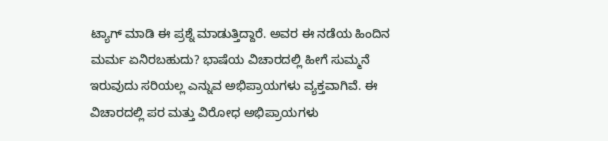ಟ್ಯಾಗ್‌ ಮಾಡಿ ಈ ಪ್ರಶ್ನೆ ಮಾಡುತ್ತಿದ್ದಾರೆ. ಅವರ ಈ ನಡೆಯ ಹಿಂದಿನ ಮರ್ಮ ಏನಿರಬಹುದು? ಭಾಷೆಯ ವಿಚಾರದಲ್ಲಿ ಹೀಗೆ ಸುಮ್ಮನೆ ಇರುವುದು ಸರಿಯಲ್ಲ ಎನ್ನುವ ಅಭಿಪ್ರಾಯಗಳು ವ್ಯಕ್ತವಾಗಿವೆ. ಈ ವಿಚಾರದಲ್ಲಿ ಪರ ಮತ್ತು ವಿರೋಧ ಅಭಿಪ್ರಾಯಗಳು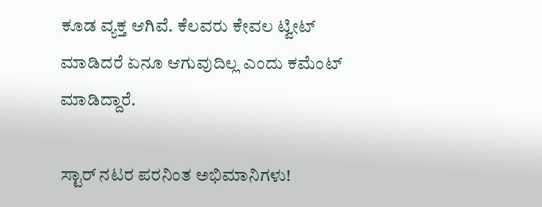ಕೂಡ ವ್ಯಕ್ತ ಆಗಿವೆ. ಕೆಲವರು ಕೇವಲ ಟ್ವೀಟ್‌ ಮಾಡಿದರೆ ಏನೂ ಆಗುವುದಿಲ್ಲ ಎಂದು ಕಮೆಂಟ್‌ ಮಾಡಿದ್ದಾರೆ.

ಸ್ಟಾರ್‌ ನಟರ ಪರನಿಂತ ಅಭಿಮಾನಿಗಳು!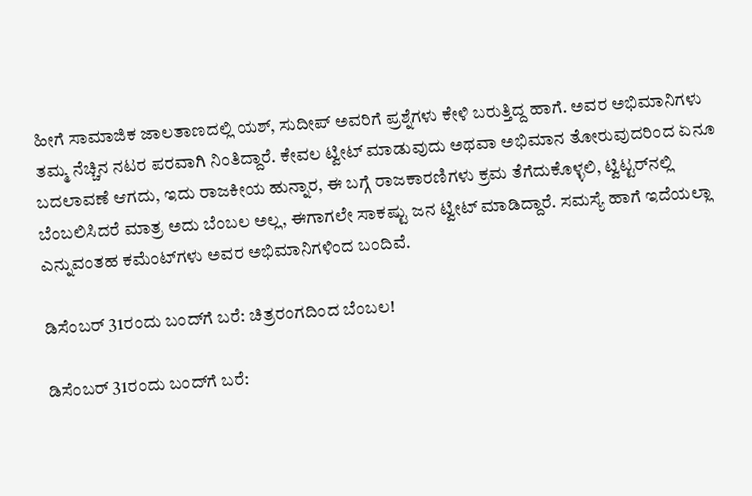ಹೀಗೆ ಸಾಮಾಜಿಕ ಜಾಲತಾಣದಲ್ಲಿ ಯಶ್‌, ಸುದೀಪ್‌ ಅವರಿಗೆ ಪ್ರಶ್ನೆಗಳು ಕೇಳಿ ಬರುತ್ತಿದ್ದ ಹಾಗೆ. ಅವರ ಅಭಿಮಾನಿಗಳು ತಮ್ಮ ನೆಚ್ಚಿನ ನಟರ ಪರವಾಗಿ ನಿಂತಿದ್ದಾರೆ. ಕೇವಲ ಟ್ವೀಟ್‌ ಮಾಡುವುದು ಅಥವಾ ಅಭಿಮಾನ ತೋರುವುದರಿಂದ ಏನೂ ಬದಲಾವಣೆ ಆಗದು, ಇದು ರಾಜಕೀಯ ಹುನ್ನಾರ, ಈ ಬಗ್ಗೆ ರಾಜಕಾರಣಿಗಳು ಕ್ರಮ ತೆಗೆದುಕೊಳ್ಳಲಿ, ಟ್ವಿಟ್ಟರ್‌ನಲ್ಲಿ ಬೆಂಬಲಿಸಿದರೆ ಮಾತ್ರ ಅದು ಬೆಂಬಲ ಅಲ್ಲ, ಈಗಾಗಲೇ ಸಾಕಷ್ಟು ಜನ ಟ್ವೀಟ್ ಮಾಡಿದ್ದಾರೆ. ಸಮಸ್ಯೆ ಹಾಗೆ ಇದೆಯಲ್ಲಾ ಎನ್ನುವಂತಹ ಕಮೆಂಟ್‌ಗಳು ಅವರ ಅಭಿಮಾನಿಗಳಿಂದ ಬಂದಿವೆ.

ಡಿಸೆಂಬರ್‌ 31ರಂದು ಬಂದ್‌ಗೆ ಬರೆ: ಚಿತ್ರರಂಗದಿಂದ ಬೆಂಬಲ!

ಡಿಸೆಂಬರ್‌ 31ರಂದು ಬಂದ್‌ಗೆ ಬರೆ: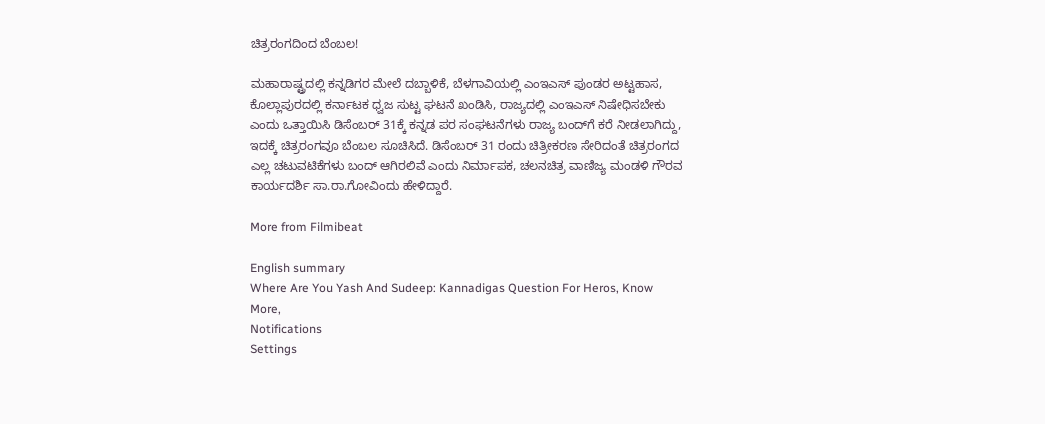ಚಿತ್ರರಂಗದಿಂದ ಬೆಂಬಲ!

ಮಹಾರಾಷ್ಟ್ರದಲ್ಲಿ ಕನ್ನಡಿಗರ ಮೇಲೆ ದಬ್ಬಾಳಿಕೆ, ಬೆಳಗಾವಿಯಲ್ಲಿ ಎಂಇಎಸ್ ಪುಂಡರ ಅಟ್ಟಹಾಸ, ಕೊಲ್ಲಾಪುರದಲ್ಲಿ ಕರ್ನಾಟಕ ಧ್ವಜ ಸುಟ್ಟ ಘಟನೆ ಖಂಡಿಸಿ, ರಾಜ್ಯದಲ್ಲಿ ಎಂಇಎಸ್ ನಿಷೇಧಿಸಬೇಕು ಎಂದು ಒತ್ತಾಯಿಸಿ ಡಿಸೆಂಬರ್ 31ಕ್ಕೆ ಕನ್ನಡ ಪರ ಸಂಘಟನೆಗಳು ರಾಜ್ಯ ಬಂದ್‌ಗೆ ಕರೆ ನೀಡಲಾಗಿದ್ದು, ಇದಕ್ಕೆ ಚಿತ್ರರಂಗವೂ ಬೆಂಬಲ ಸೂಚಿಸಿದೆ. ಡಿಸೆಂಬರ್ 31 ರಂದು ಚಿತ್ರೀಕರಣ ಸೇರಿದಂತೆ ಚಿತ್ರರಂಗದ ಎಲ್ಲ ಚಟುವಟಿಕೆಗಳು ಬಂದ್ ಆಗಿರಲಿವೆ ಎಂದು ನಿರ್ಮಾಪಕ, ಚಲನಚಿತ್ರ ವಾಣಿಜ್ಯ ಮಂಡಳಿ ಗೌರವ ಕಾರ್ಯದರ್ಶಿ ಸಾ.ರಾ.ಗೋವಿಂದು ಹೇಳಿದ್ದಾರೆ.

More from Filmibeat

English summary
Where Are You Yash And Sudeep: Kannadigas Question For Heros, Know More,
Notifications
Settings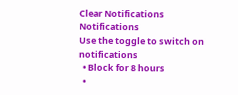Clear Notifications
Notifications
Use the toggle to switch on notifications
  • Block for 8 hours
  •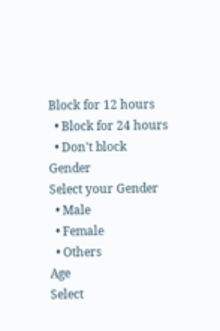Block for 12 hours
  • Block for 24 hours
  • Don't block
Gender
Select your Gender
  • Male
  • Female
  • Others
Age
Select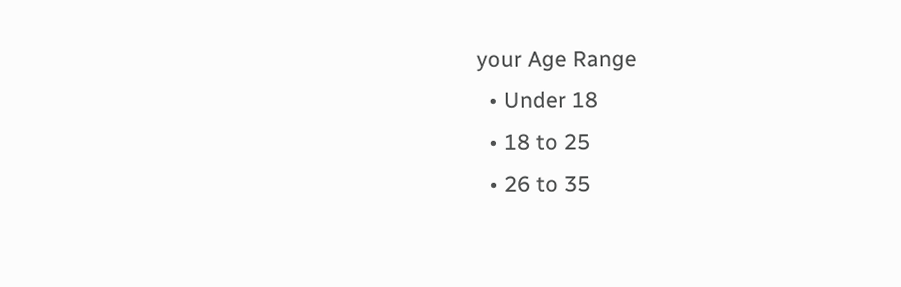your Age Range
  • Under 18
  • 18 to 25
  • 26 to 35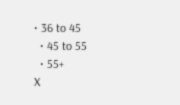• 36 to 45
  • 45 to 55
  • 55+
X